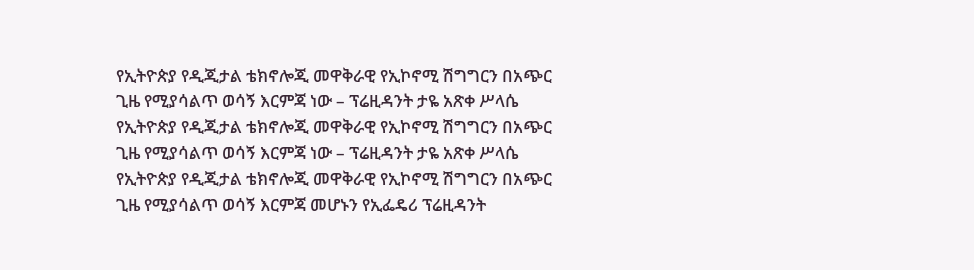የኢትዮጵያ የዲጂታል ቴክኖሎጂ መዋቅራዊ የኢኮኖሚ ሽግግርን በአጭር ጊዜ የሚያሳልጥ ወሳኝ እርምጃ ነው – ፕሬዚዳንት ታዬ አጽቀ ሥላሴ
የኢትዮጵያ የዲጂታል ቴክኖሎጂ መዋቅራዊ የኢኮኖሚ ሽግግርን በአጭር ጊዜ የሚያሳልጥ ወሳኝ እርምጃ ነው – ፕሬዚዳንት ታዬ አጽቀ ሥላሴ የኢትዮጵያ የዲጂታል ቴክኖሎጂ መዋቅራዊ የኢኮኖሚ ሽግግርን በአጭር ጊዜ የሚያሳልጥ ወሳኝ እርምጃ መሆኑን የኢፌዴሪ ፕሬዚዳንት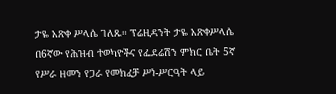ታዬ አጽቀ ሥላሴ ገለጹ። ፕሬዚዳንት ታዬ አጽቀሥላሴ በ6ኛው የሕዝብ ተወካዮችና የፌደሬሽን ምክር ቤት 5ኛ የሥራ ዘመን የጋራ የመክፈቻ ሥነ-ሥርዓት ላይ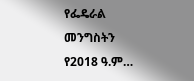የፌዴራል መንግስትን የ2018 ዓ.ም…